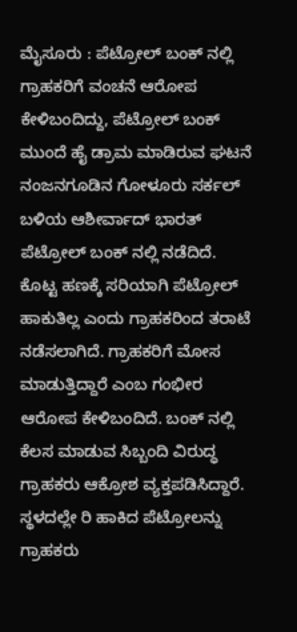ಮೈಸೂರು : ಪೆಟ್ರೋಲ್ ಬಂಕ್ ನಲ್ಲಿ ಗ್ರಾಹಕರಿಗೆ ವಂಚನೆ ಆರೋಪ ಕೇಳಿಬಂದಿದ್ದು, ಪೆಟ್ರೋಲ್ ಬಂಕ್ ಮುಂದೆ ಹೈ ಡ್ರಾಮ ಮಾಡಿರುವ ಘಟನೆ ನಂಜನಗೂಡಿನ ಗೋಳೂರು ಸರ್ಕಲ್ ಬಳಿಯ ಆಶೀರ್ವಾದ್ ಭಾರತ್ ಪೆಟ್ರೋಲ್ ಬಂಕ್ ನಲ್ಲಿ ನಡೆದಿದೆ.
ಕೊಟ್ಟ ಹಣಕ್ಕೆ ಸರಿಯಾಗಿ ಪೆಟ್ರೋಲ್ ಹಾಕುತಿಲ್ಲ ಎಂದು ಗ್ರಾಹಕರಿಂದ ತರಾಟೆ ನಡೆಸಲಾಗಿದೆ. ಗ್ರಾಹಕರಿಗೆ ಮೋಸ ಮಾಡುತ್ತಿದ್ದಾರೆ ಎಂಬ ಗಂಭೀರ ಆರೋಪ ಕೇಳಿಬಂದಿದೆ. ಬಂಕ್ ನಲ್ಲಿ ಕೆಲಸ ಮಾಡುವ ಸಿಬ್ಬಂದಿ ವಿರುದ್ಧ ಗ್ರಾಹಕರು ಆಕ್ರೋಶ ವ್ಯಕ್ತಪಡಿಸಿದ್ದಾರೆ.
ಸ್ಥಳದಲ್ಲೇ ರಿ ಹಾಕಿದ ಪೆಟ್ರೋಲನ್ನು ಗ್ರಾಹಕರು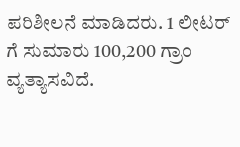ಪರಿಶೀಲನೆ ಮಾಡಿದರು. 1 ಲೀಟರ್ ಗೆ ಸುಮಾರು 100,200 ಗ್ರಾಂ ವ್ಯತ್ಯಾಸವಿದೆ.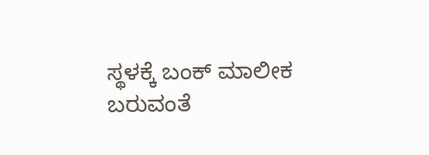ಸ್ಥಳಕ್ಕೆ ಬಂಕ್ ಮಾಲೀಕ ಬರುವಂತೆ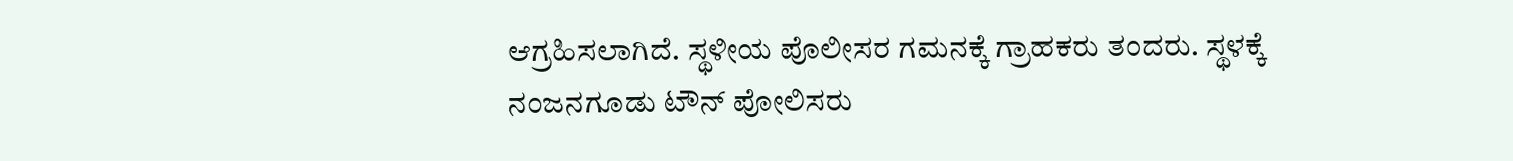ಆಗ್ರಹಿಸಲಾಗಿದೆ. ಸ್ಥಳೀಯ ಪೊಲೀಸರ ಗಮನಕ್ಕೆ ಗ್ರಾಹಕರು ತಂದರು. ಸ್ಥಳಕ್ಕೆ ನಂಜನಗೂಡು ಟೌನ್ ಪೋಲಿಸರು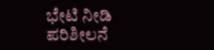ಭೇಟಿ ನೀಡಿ ಪರಿಶೀಲನೆ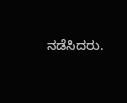ನಡೆಸಿದರು.